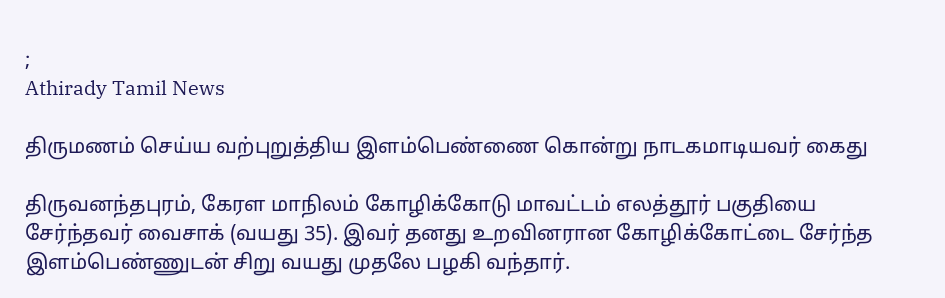;
Athirady Tamil News

திருமணம் செய்ய வற்புறுத்திய இளம்பெண்ணை கொன்று நாடகமாடியவர் கைது

திருவனந்தபுரம், கேரள மாநிலம் கோழிக்கோடு மாவட்டம் எலத்தூர் பகுதியை சேர்ந்தவர் வைசாக் (வயது 35). இவர் தனது உறவினரான கோழிக்கோட்டை சேர்ந்த இளம்பெண்ணுடன் சிறு வயது முதலே பழகி வந்தார்.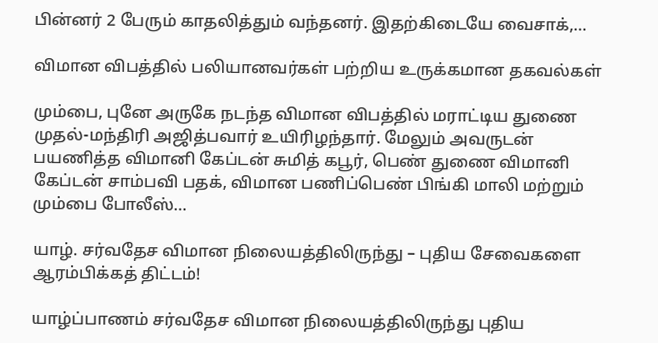பின்னர் 2 பேரும் காதலித்தும் வந்தனர். இதற்கிடையே வைசாக்,…

விமான விபத்தில் பலியானவர்கள் பற்றிய உருக்கமான தகவல்கள்

மும்பை, புனே அருகே நடந்த விமான விபத்தில் மராட்டிய துணை முதல்-மந்திரி அஜித்பவார் உயிரிழந்தார். மேலும் அவருடன் பயணித்த விமானி கேப்டன் சுமித் கபூர், பெண் துணை விமானி கேப்டன் சாம்பவி பதக், விமான பணிப்பெண் பிங்கி மாலி மற்றும் மும்பை போலீஸ்…

யாழ். சர்வதேச விமான நிலையத்திலிருந்து – புதிய சேவைகளை ஆரம்பிக்கத் திட்டம்!

யாழ்ப்பாணம் சர்வதேச விமான நிலையத்திலிருந்து புதிய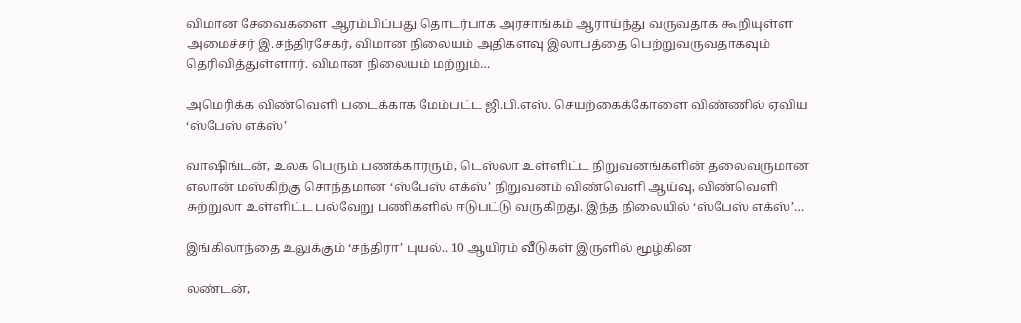விமான சேவைகளை ஆரம்பிப்பது தொடர்பாக அரசாங்கம் ஆராய்ந்து வருவதாக கூறியுள்ள அமைச்சர் இ.சந்திரசேகர், விமான நிலையம் அதிகளவு இலாபத்தை பெற்றுவருவதாகவும் தெரிவித்துள்ளார். விமான நிலையம் மற்றும்…

அமெரிக்க விண்வெளி படைக்காக மேம்பட்ட ஜி.பி.எஸ். செயற்கைக்கோளை விண்ணில் ஏவிய ‘ஸ்பேஸ் எக்ஸ்’

வாஷிங்டன், உலக பெரும் பணக்காரரும், டெஸ்லா உள்ளிட்ட நிறுவனங்களின் தலைவருமான எலான் மஸ்கிற்கு சொந்தமான ‘ஸ்பேஸ் எக்ஸ்’ நிறுவனம் விண்வெளி ஆய்வு, விண்வெளி சுற்றுலா உள்ளிட்ட பல்வேறு பணிகளில் ஈடுபட்டு வருகிறது. இந்த நிலையில் ‘ஸ்பேஸ் எக்ஸ்’…

இங்கிலாந்தை உலுக்கும் ‘சந்திரா’ புயல்.. 10 ஆயிரம் வீடுகள் இருளில் மூழ்கின

லண்டன்,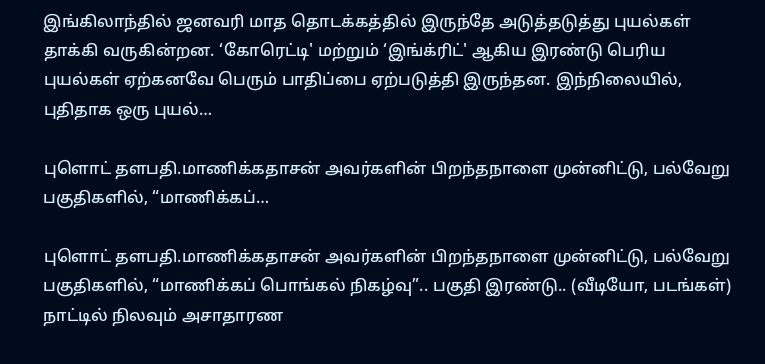இங்கிலாந்தில் ஜனவரி மாத தொடக்கத்தில் இருந்தே அடுத்தடுத்து புயல்கள் தாக்கி வருகின்றன. ‘கோரெட்டி' மற்றும் ‘இங்க்ரிட்' ஆகிய இரண்டு பெரிய புயல்கள் ஏற்கனவே பெரும் பாதிப்பை ஏற்படுத்தி இருந்தன. இந்நிலையில், புதிதாக ஒரு புயல்…

புளொட் தளபதி.மாணிக்கதாசன் அவர்களின் பிறந்தநாளை முன்னிட்டு, பல்வேறு பகுதிகளில், “மாணிக்கப்…

புளொட் தளபதி.மாணிக்கதாசன் அவர்களின் பிறந்தநாளை முன்னிட்டு, பல்வேறு பகுதிகளில், “மாணிக்கப் பொங்கல் நிகழ்வு”.. பகுதி இரண்டு.. (வீடியோ, படங்கள்) நாட்டில் நிலவும் அசாதாரண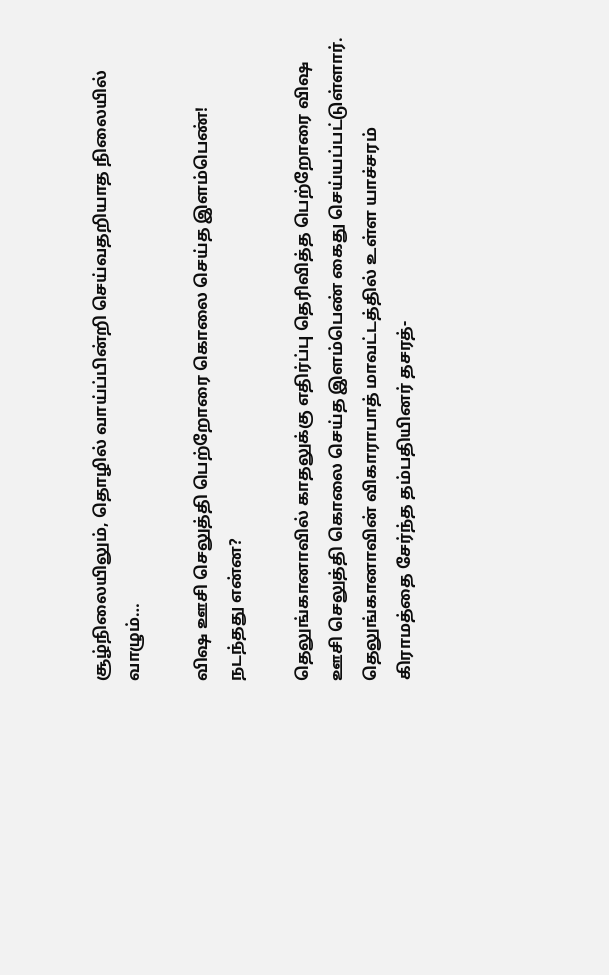சூழ்நிலையிலும், தொழில் வாய்ப்பின்றி செய்வதறியாத நிலையில் வாழும்…

விஷ ஊசி செலுத்தி பெற்றோரை கொலை செய்த இளம்பெண்! நடந்தது என்ன?

தெலுங்கானாவில் காதலுக்கு எதிர்ப்பு தெரிவித்த பெற்றோரை விஷ ஊசி செலுத்தி கொலை செய்த இளம்பெண் கைது செய்யப்பட்டுள்ளார். தெலுங்கானாவின் விகாராபாத் மாவட்டத்தில் உள்ள யாச்சரம் கிராமத்தை சேர்ந்த தம்பதியினர் தசரத்-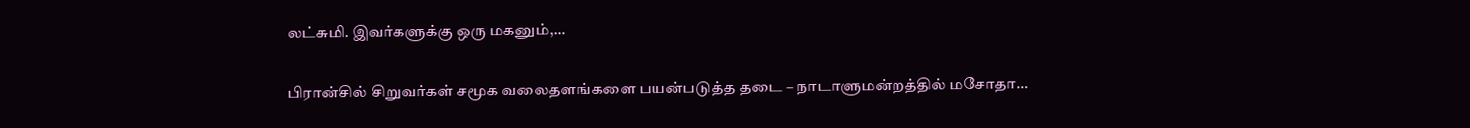லட்சுமி. இவர்களுக்கு ஒரு மகனும்,…

பிரான்சில் சிறுவர்கள் சமூக வலைதளங்களை பயன்படுத்த தடை – நாடாளுமன்றத்தில் மசோதா…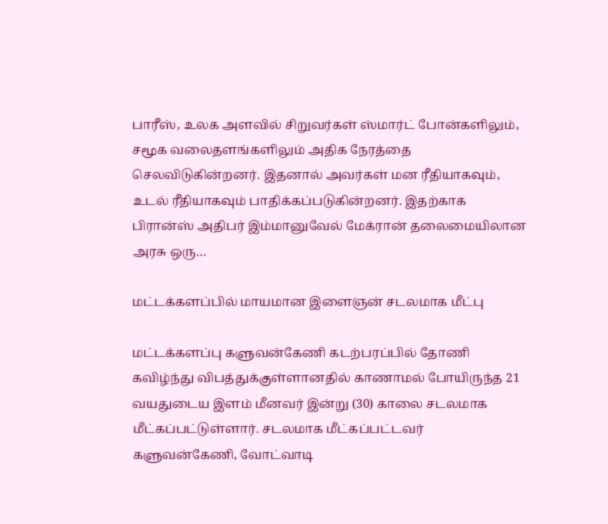பாரீஸ், உலக அளவில் சிறுவர்கள் ஸ்மார்ட் போன்களிலும், சமூக வலைதளங்களிலும் அதிக நேரத்தை செலவிடுகின்றனர். இதனால் அவர்கள் மன ரீதியாகவும், உடல் ரீதியாகவும் பாதிக்கப்படுகின்றனர். இதற்காக பிரான்ஸ் அதிபர் இம்மானுவேல் மேக்ரான் தலைமையிலான அரசு ஒரு…

மட்டக்களப்பில் மாயமான இளைஞன் சடலமாக மீட்பு

மட்டக்களப்பு களுவன்கேணி கடற்பரப்பில் தோணி கவிழ்ந்து விபத்துக்குள்ளானதில் காணாமல் போயிருந்த 21 வயதுடைய இளம் மீனவர் இன்று (30) காலை சடலமாக மீட்கப்பட்டுள்ளார். சடலமாக மீட்கப்பட்டவர் களுவன்கேணி, வோட்வாடி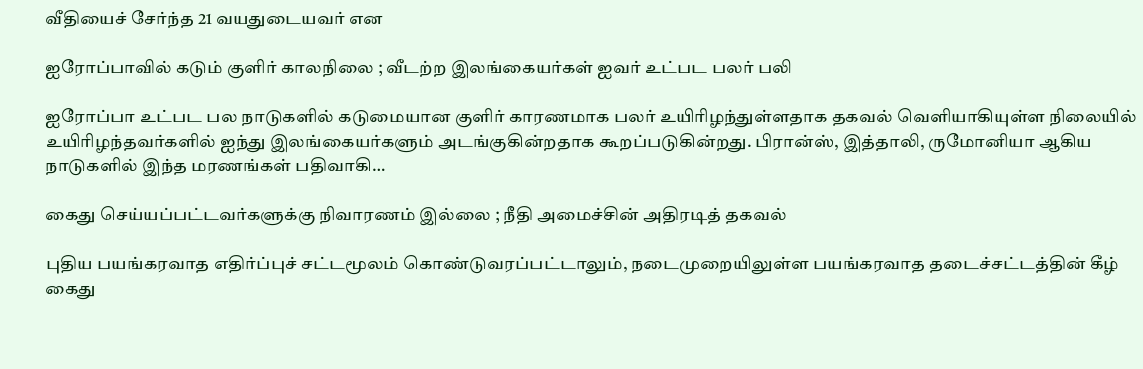வீதியைச் சேர்ந்த 21 வயதுடையவர் என

ஐரோப்பாவில் கடும் குளிர் காலநிலை ; வீடற்ற இலங்கையர்கள் ஐவர் உட்பட பலர் பலி

ஐரோப்பா உட்பட பல நாடுகளில் கடுமையான குளிர் காரணமாக பலர் உயிரிழந்துள்ளதாக தகவல் வெளியாகியுள்ள நிலையில் உயிரிழந்தவர்களில் ஐந்து இலங்கையர்களும் அடங்குகின்றதாக கூறப்படுகின்றது. பிரான்ஸ், இத்தாலி, ருமோனியா ஆகிய நாடுகளில் இந்த மரணங்கள் பதிவாகி…

கைது செய்யப்பட்டவர்களுக்கு நிவாரணம் இல்லை ; நீதி அமைச்சின் அதிரடித் தகவல்

புதிய பயங்கரவாத எதிர்ப்புச் சட்டமூலம் கொண்டுவரப்பட்டாலும், நடைமுறையிலுள்ள பயங்கரவாத தடைச்சட்டத்தின் கீழ் கைது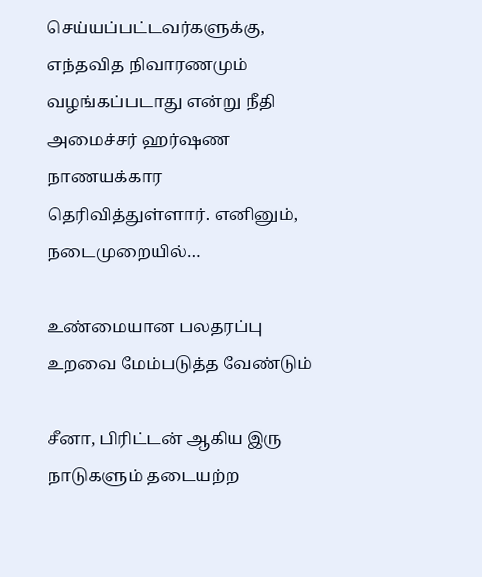செய்யப்பட்டவர்களுக்கு, எந்தவித நிவாரணமும் வழங்கப்படாது என்று நீதி அமைச்சர் ஹர்ஷண நாணயக்கார தெரிவித்துள்ளார். எனினும், நடைமுறையில்…

உண்மையான பலதரப்பு உறவை மேம்படுத்த வேண்டும்

சீனா, பிரிட்டன் ஆகிய இரு நாடுகளும் தடையற்ற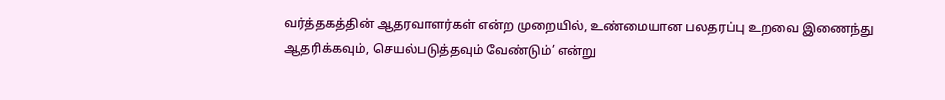வர்த்தகத்தின் ஆதரவாளர்கள் என்ற முறையில், உண்மையான பலதரப்பு உறவை இணைந்து ஆதரிக்கவும், செயல்படுத்தவும் வேண்டும்’ என்று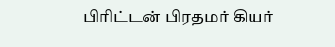பிரிட்டன் பிரதமர் கியர்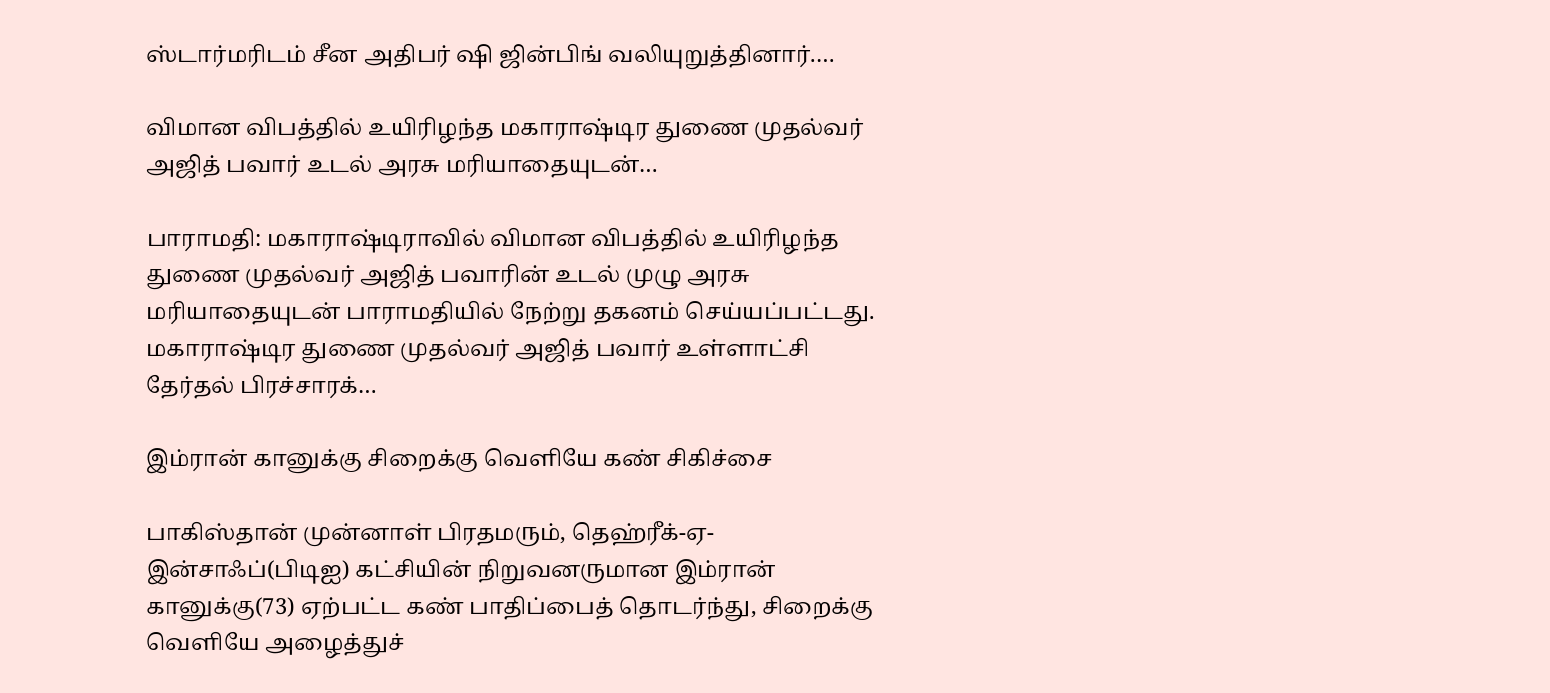ஸ்டார்மரிடம் சீன அதிபர் ஷி ஜின்பிங் வலியுறுத்தினார்.…

விமான விபத்தில் உயிரிழந்த மகாராஷ்டிர துணை முதல்வர் அஜித் பவார் உடல் அரசு மரியாதையுடன்…

பாராமதி: மகாராஷ்டிராவில் விமான விபத்தில் உயிரிழந்த துணை முதல்வர் அஜித் பவாரின் உடல் முழு அரசு மரியாதையுடன் பாராமதியில் நேற்று தகனம் செய்யப்பட்டது. மகாராஷ்டிர துணை முதல்வர் அஜித் பவார் உள்ளாட்சி தேர்தல் பிரச்சாரக்…

இம்ரான் கானுக்கு சிறைக்கு வெளியே கண் சிகிச்சை

பாகிஸ்தான் முன்னாள் பிரதமரும், தெஹ்ரீக்-ஏ-இன்சாஃப்(பிடிஐ) கட்சியின் நிறுவனருமான இம்ரான் கானுக்கு(73) ஏற்பட்ட கண் பாதிப்பைத் தொடர்ந்து, சிறைக்கு வெளியே அழைத்துச்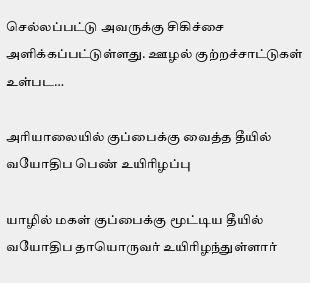செல்லப்பட்டு அவருக்கு சிகிச்சை அளிக்கப்பட்டுள்ளது. ஊழல் குற்றச்சாட்டுகள் உள்பட…

அரியாலையில் குப்பைக்கு வைத்த தீயில் வயோதிப பெண் உயிரிழப்பு

யாழில் மகள் குப்பைக்கு மூட்டிய தீயில் வயோதிப தாயொருவர் உயிரிழந்துள்ளார்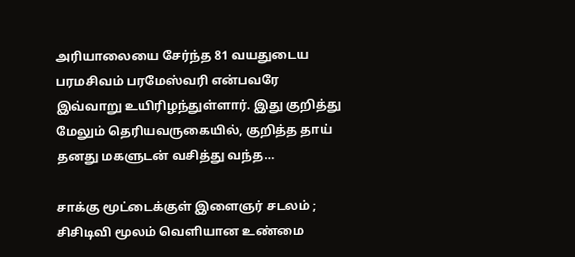அரியாலையை சேர்ந்த 81 வயதுடைய பரமசிவம் பரமேஸ்வரி என்பவரே இவ்வாறு உயிரிழந்துள்ளார். இது குறித்து மேலும் தெரியவருகையில், குறித்த தாய் தனது மகளுடன் வசித்து வந்த…

சாக்கு மூட்டைக்குள் இளைஞர் சடலம் ; சிசிடிவி மூலம் வெளியான உண்மை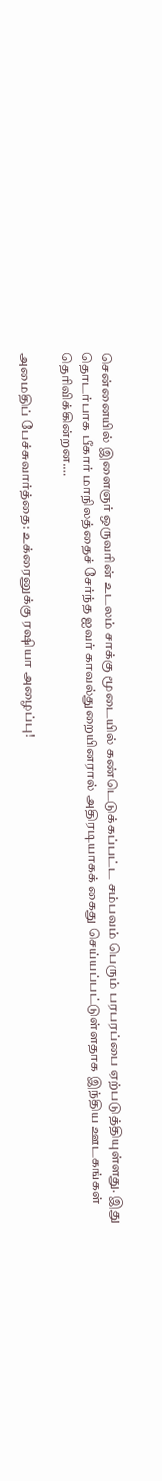சென்னையில் இளைஞர் ஒருவரின் உடலம் சாக்கு மூடையில் கண்டெடுக்கப்பட்ட சம்பவம் பெரும் பரபரப்பை ஏற்படுத்தியுள்ளது. இது தொடர்பாக பீகார் மாநிலத்தைச் சேர்ந்த ஐவர் காவல்துறையினரால் அதிரடியாகக் கைது செய்யப்பட்டுள்ளதாக இந்திய ஊடகங்கள் தெரிவிக்கின்றன.…

அமைதிப் பேச்சுவார்த்தை: உக்ரைனுக்கு ரஷியா அழைப்பு!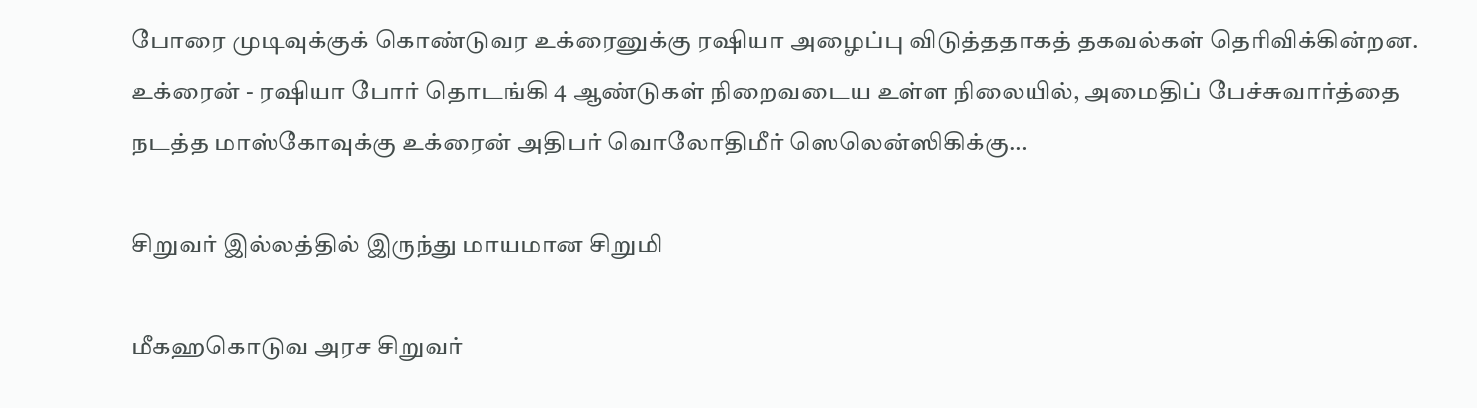போரை முடிவுக்குக் கொண்டுவர உக்ரைனுக்கு ரஷியா அழைப்பு விடுத்ததாகத் தகவல்கள் தெரிவிக்கின்றன. உக்ரைன் - ரஷியா போர் தொடங்கி 4 ஆண்டுகள் நிறைவடைய உள்ள நிலையில், அமைதிப் பேச்சுவார்த்தை நடத்த மாஸ்கோவுக்கு உக்ரைன் அதிபர் வொலோதிமீர் ஸெலென்ஸிகிக்கு…

சிறுவர் இல்லத்தில் இருந்து மாயமான சிறுமி

மீகஹகொடுவ அரச சிறுவர்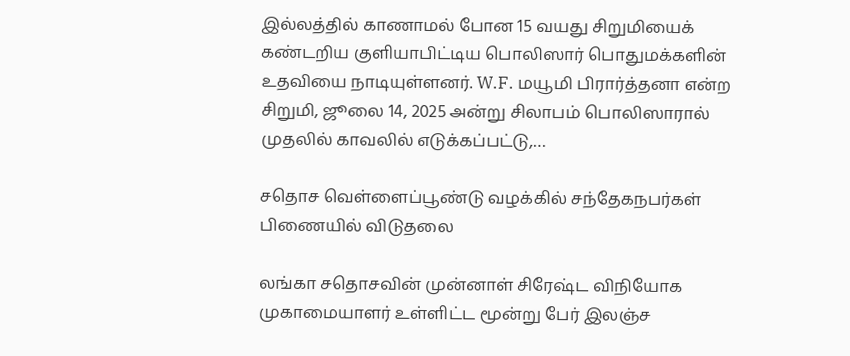இல்லத்தில் காணாமல் போன 15 வயது சிறுமியைக் கண்டறிய குளியாபிட்டிய பொலிஸார் பொதுமக்களின் உதவியை நாடியுள்ளனர். W.F. மயூமி பிரார்த்தனா என்ற சிறுமி, ஜூலை 14, 2025 அன்று சிலாபம் பொலிஸாரால் முதலில் காவலில் எடுக்கப்பட்டு,…

சதொச வெள்ளைப்பூண்டு வழக்கில் சந்தேகநபர்கள் பிணையில் விடுதலை

லங்கா சதொசவின் முன்னாள் சிரேஷ்ட விநியோக முகாமையாளர் உள்ளிட்ட மூன்று பேர் இலஞ்ச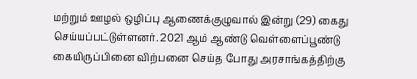மற்றும் ஊழல் ஒழிப்பு ஆணைக்குழுவால் இன்று (29) கைது செய்யப்பட்டுள்ளனர். 2021 ஆம் ஆண்டு வெள்ளைப்பூண்டு கையிருப்பினை விற்பனை செய்த போது அரசாங்கத்திற்கு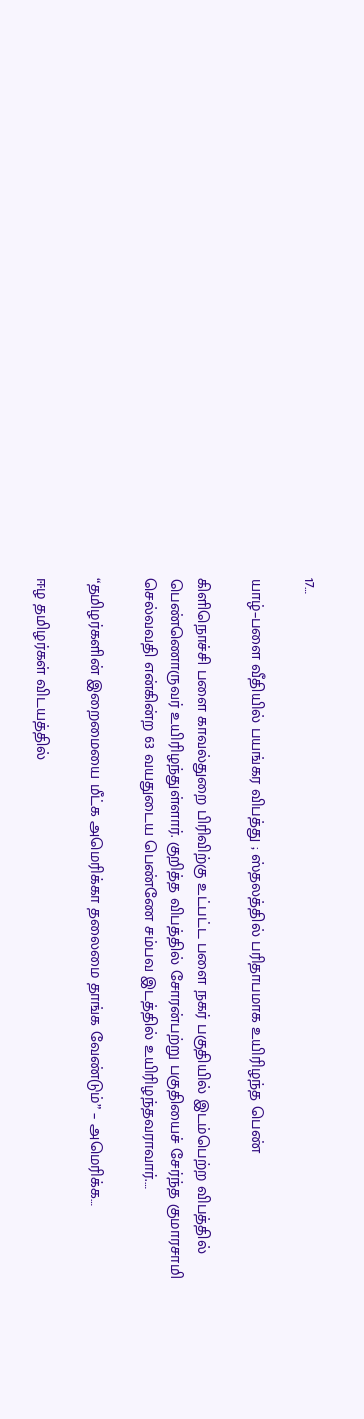17…

யாழ்–பளை வீதியில் பயங்கர விபத்து ; ஸ்தலத்தில் பரிதாபமாக உயிரிழந்த பெண்

கிளிநொச்சி பளை காவல்துறை பிரிவிற்கு உட்பட்ட பளை நகர் பகுதியில் இடம்பெற்ற விபத்தில் பெண்ணொருவர் உயிரிழந்துள்ளார். குறித்த விபத்தில் சோரன்பற்று பகுதியைச் சேர்ந்த குமாரசாமி செல்வவதி என்கின்ற 63 வயதுடைய பெண்ணே சம்பவ இடத்தில் உயிரிழந்தவராவார்.…

“தமிழர்களின் இறைமையை மீட்க அமெரிக்கா தலைமை தாங்க வேண்டும்” – அமெரிக்க…

ஈழ தமிழர்கள் விடயத்தில்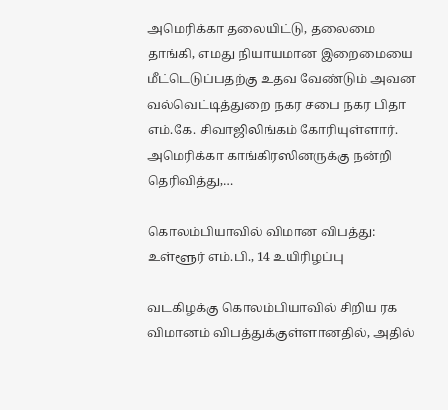அமெரிக்கா தலையிட்டு, தலைமை தாங்கி, எமது நியாயமான இறைமையை மீட்டெடுப்பதற்கு உதவ வேண்டும் அவன வல்வெட்டித்துறை நகர சபை நகர பிதா எம்.கே. சிவாஜிலிங்கம் கோரியுள்ளார்.  அமெரிக்கா காங்கிரஸினருக்கு நன்றி தெரிவித்து,…

கொலம்பியாவில் விமான விபத்து: உள்ளூர் எம்.பி., 14 உயிரிழப்பு

வடகிழக்கு கொலம்பியாவில் சிறிய ரக விமானம் விபத்துக்குள்ளானதில், அதில்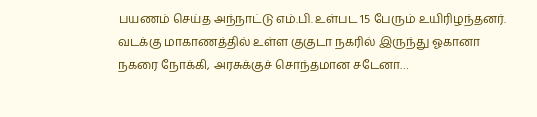பயணம் செய்த அந்நாட்டு எம்.பி. உள்பட 15 பேரும் உயிரிழந்தனர். வடக்கு மாகாணத்தில் உள்ள குகுடா நகரில் இருந்து ஓகானா நகரை நோக்கி, அரசுக்குச் சொந்தமான சடேனா…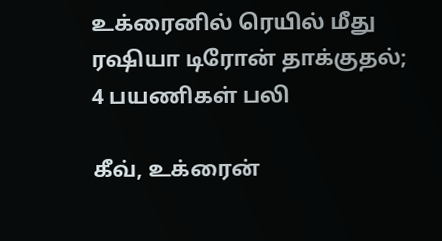உக்ரைனில் ரெயில் மீது ரஷியா டிரோன் தாக்குதல்; 4 பயணிகள் பலி

கீவ், உக்ரைன்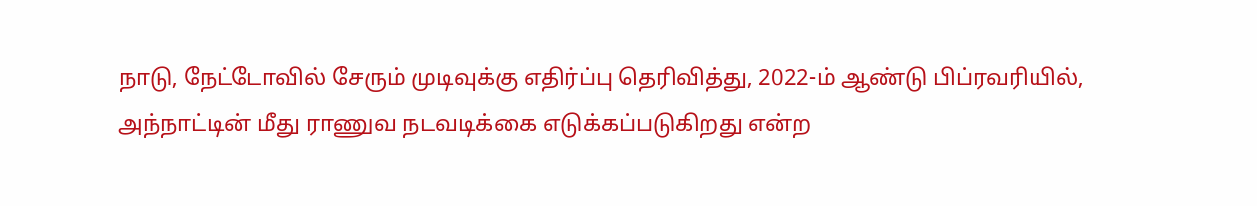நாடு, நேட்டோவில் சேரும் முடிவுக்கு எதிர்ப்பு தெரிவித்து, 2022-ம் ஆண்டு பிப்ரவரியில், அந்நாட்டின் மீது ராணுவ நடவடிக்கை எடுக்கப்படுகிறது என்ற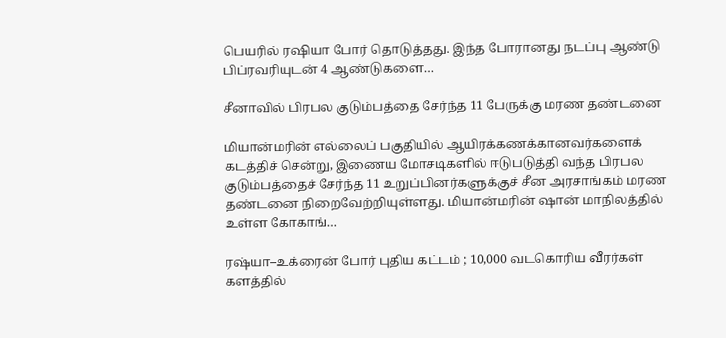பெயரில் ரஷியா போர் தொடுத்தது. இந்த போரானது நடப்பு ஆண்டு பிப்ரவரியுடன் 4 ஆண்டுகளை…

சீனாவில் பிரபல குடும்பத்தை சேர்ந்த 11 பேருக்கு மரண தண்டனை

மியான்மரின் எல்லைப் பகுதியில் ஆயிரக்கணக்கானவர்களைக் கடத்திச் சென்று, இணைய மோசடிகளில் ஈடுபடுத்தி வந்த பிரபல குடும்பத்தைச் சேர்ந்த 11 உறுப்பினர்களுக்குச் சீன அரசாங்கம் மரண தண்டனை நிறைவேற்றியுள்ளது. மியான்மரின் ஷான் மாநிலத்தில் உள்ள கோகாங்…

ரஷ்யா–உக்ரைன் போர் புதிய கட்டம் ; 10,000 வடகொரிய வீரர்கள் களத்தில்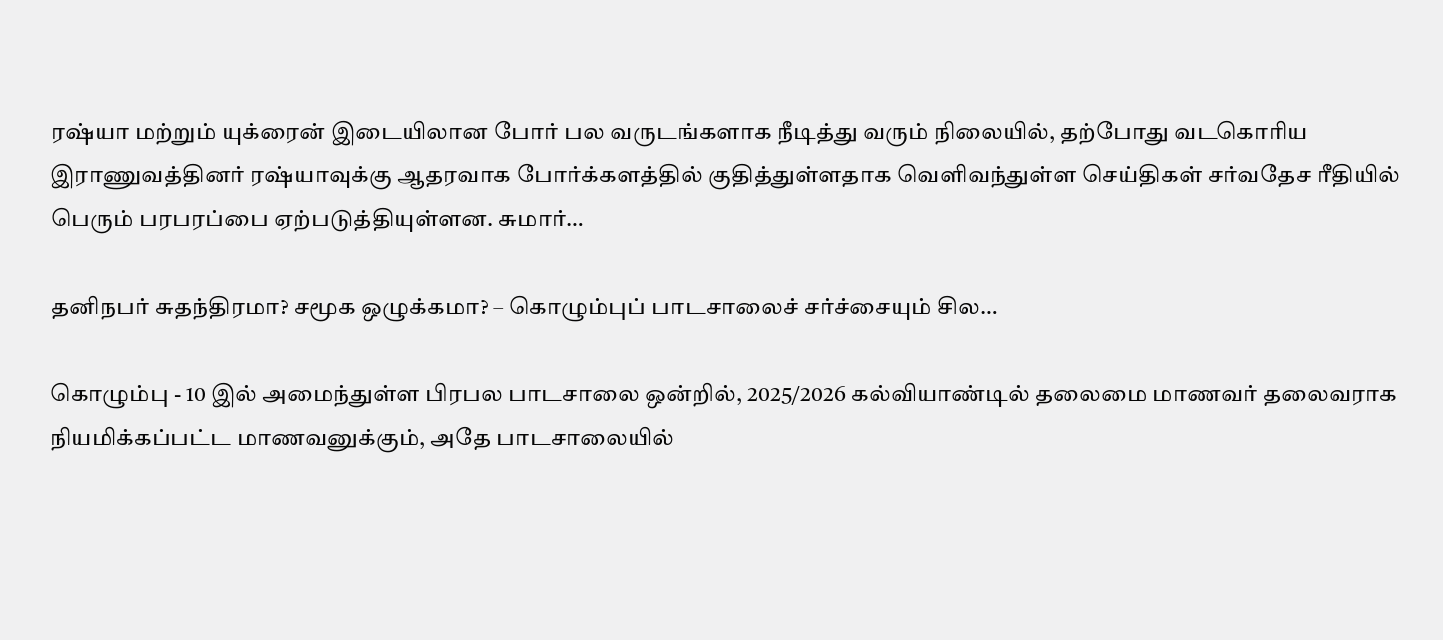ரஷ்யா மற்றும் யுக்ரைன் இடையிலான போர் பல வருடங்களாக நீடித்து வரும் நிலையில், தற்போது வடகொரிய இராணுவத்தினர் ரஷ்யாவுக்கு ஆதரவாக போர்க்களத்தில் குதித்துள்ளதாக வெளிவந்துள்ள செய்திகள் சர்வதேச ரீதியில் பெரும் பரபரப்பை ஏற்படுத்தியுள்ளன. சுமார்…

தனிநபர் சுதந்திரமா? சமூக ஒழுக்கமா? – கொழும்புப் பாடசாலைச் சர்ச்சையும் சில…

கொழும்பு - 10 இல் அமைந்துள்ள பிரபல பாடசாலை ஒன்றில், 2025/2026 கல்வியாண்டில் தலைமை மாணவர் தலைவராக நியமிக்கப்பட்ட மாணவனுக்கும், அதே பாடசாலையில்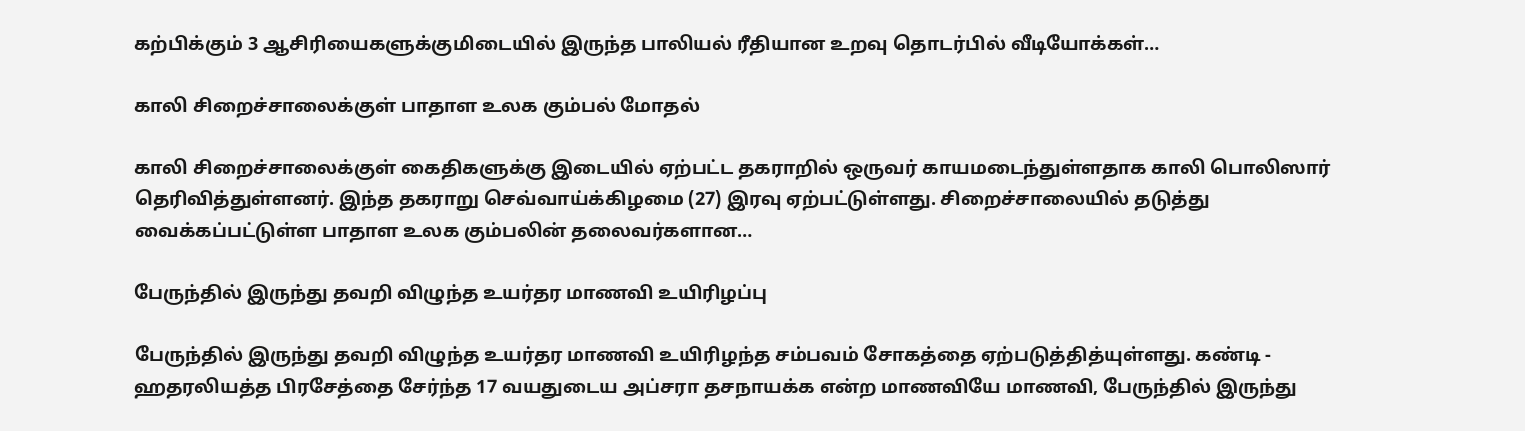கற்பிக்கும் 3 ஆசிரியைகளுக்குமிடையில் இருந்த பாலியல் ரீதியான உறவு தொடர்பில் வீடியோக்கள்…

காலி சிறைச்சாலைக்குள் பாதாள உலக கும்பல் மோதல்

காலி சிறைச்சாலைக்குள் கைதிகளுக்கு இடையில் ஏற்பட்ட தகராறில் ஒருவர் காயமடைந்துள்ளதாக காலி பொலிஸார் தெரிவித்துள்ளனர். இந்த தகராறு செவ்வாய்க்கிழமை (27) இரவு ஏற்பட்டுள்ளது. சிறைச்சாலையில் தடுத்து வைக்கப்பட்டுள்ள பாதாள உலக கும்பலின் தலைவர்களான…

பேருந்தில் இருந்து தவறி விழுந்த உயர்தர மாணவி உயிரிழப்பு

பேருந்தில் இருந்து தவறி விழுந்த உயர்தர மாணவி உயிரிழந்த சம்பவம் சோகத்தை ஏற்படுத்தித்யுள்ளது. கண்டி - ஹதரலியத்த பிரசேத்தை சேர்ந்த 17 வயதுடைய அப்சரா தசநாயக்க என்ற மாணவியே மாணவி, பேருந்தில் இருந்து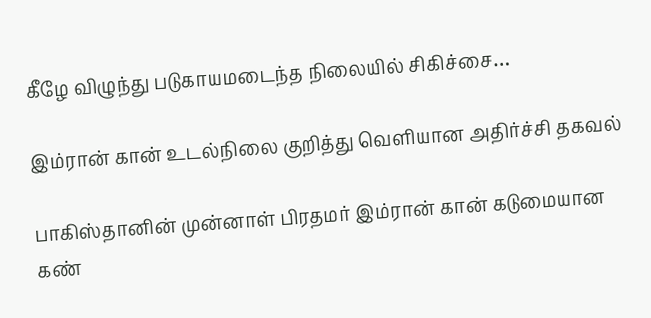கீழே விழுந்து படுகாயமடைந்த நிலையில் சிகிச்சை…

இம்ரான் கான் உடல்நிலை குறித்து வெளியான அதிர்ச்சி தகவல்

பாகிஸ்தானின் முன்னாள் பிரதமர் இம்ரான் கான் கடுமையான கண்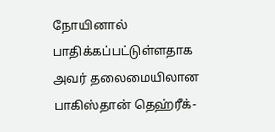நோயினால் பாதிக்கப்பட்டுள்ளதாக அவர் தலைமையிலான பாகிஸ்தான் தெஹ்ரீக்-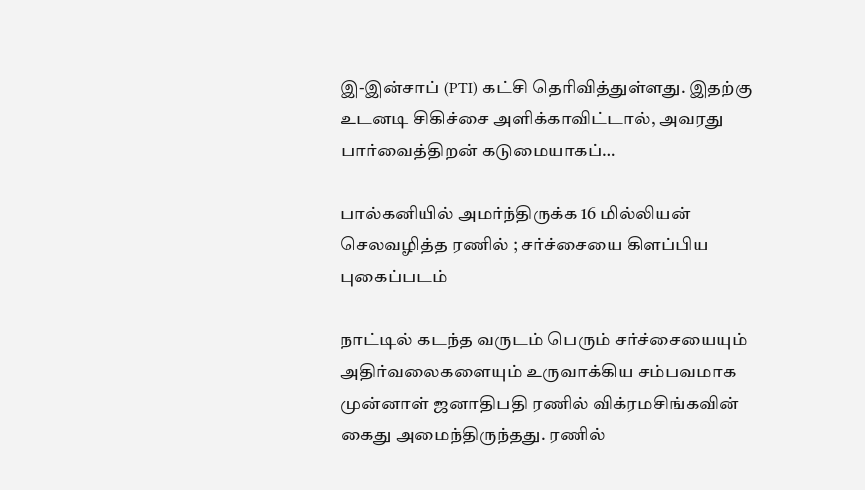இ-இன்சாப் (PTI) கட்சி தெரிவித்துள்ளது. இதற்கு உடனடி சிகிச்சை அளிக்காவிட்டால், அவரது பார்வைத்திறன் கடுமையாகப்…

பால்கனியில் அமர்ந்திருக்க 16 மில்லியன் செலவழித்த ரணில் ; சர்ச்சையை கிளப்பிய புகைப்படம்

நாட்டில் கடந்த வருடம் பெரும் சர்ச்சையையும் அதிர்வலைகளையும் உருவாக்கிய சம்பவமாக முன்னாள் ஜனாதிபதி ரணில் விக்ரமசிங்கவின் கைது அமைந்திருந்தது. ரணில்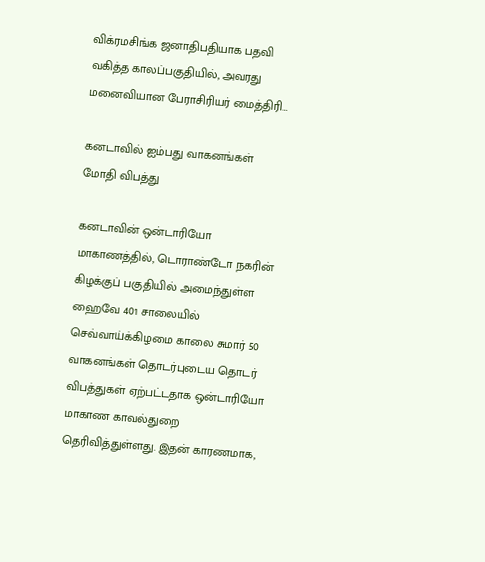விக்ரமசிங்க ஜனாதிபதியாக பதவி வகித்த காலப்பகுதியில், அவரது மனைவியான பேராசிரியர் மைத்திரி…

கனடாவில் ஐம்பது வாகனங்கள் மோதி விபத்து

கனடாவின் ஒன்டாரியோ மாகாணத்தில், டொராண்டோ நகரின் கிழக்குப் பகுதியில் அமைந்துள்ள ஹைவே 401 சாலையில் செவ்வாய்க்கிழமை காலை சுமார் 50 வாகனங்கள் தொடர்புடைய தொடர் விபத்துகள் ஏற்பட்டதாக ஒன்டாரியோ மாகாண காவல்துறை தெரிவித்துள்ளது. இதன் காரணமாக,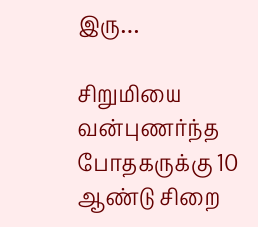இரு…

சிறுமியை வன்புணர்ந்த போதகருக்கு 10 ஆண்டு சிறை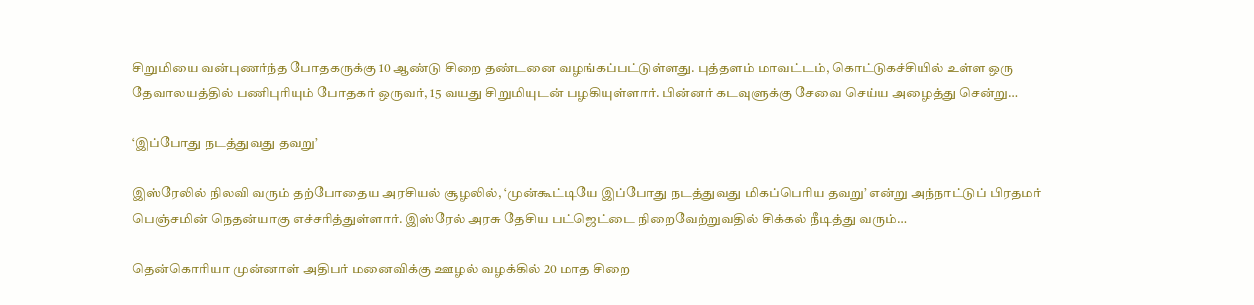சிறுமியை வன்புணர்ந்த போதகருக்கு 10 ஆண்டு சிறை தண்டனை வழங்கப்பட்டுள்ளது. புத்தளம் மாவட்டம், கொட்டுகச்சியில் உள்ள ஒரு தேவாலயத்தில் பணிபுரியும் போதகர் ஒருவர், 15 வயது சிறுமியுடன் பழகியுள்ளார். பின்னர் கடவுளுக்கு சேவை செய்ய அழைத்து சென்று…

‘இப்போது நடத்துவது தவறு’

இஸ்ரேலில் நிலவி வரும் தற்போதைய அரசியல் சூழலில், ‘முன்கூட்டியே இப்போது நடத்துவது மிகப்பெரிய தவறு’ என்று அந்நாட்டுப் பிரதமர் பெஞ்சமின் நெதன்யாகு எச்சரித்துள்ளார். இஸ்ரேல் அரசு தேசிய பட்ஜெட்டை நிறைவேற்றுவதில் சிக்கல் நீடித்து வரும்…

தென்கொரியா முன்னாள் அதிபர் மனைவிக்கு ஊழல் வழக்கில் 20 மாத சிறை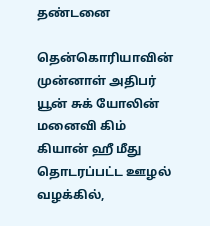தண்டனை

தென்கொரியாவின் முன்னாள் அதிபர் யூன் சுக் யோலின் மனைவி கிம் கியான் ஹீ மீது தொடரப்பட்ட ஊழல் வழக்கில்,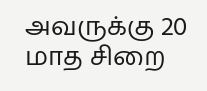அவருக்கு 20 மாத சிறை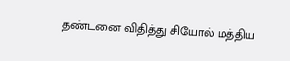தண்டனை விதித்து சியோல் மத்திய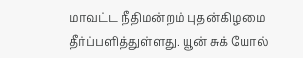மாவட்ட நீதிமன்றம் புதன்கிழமை தீர்ப்பளித்துள்ளது. யூன் சுக் யோல்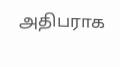அதிபராக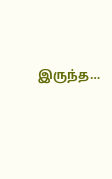இருந்த…